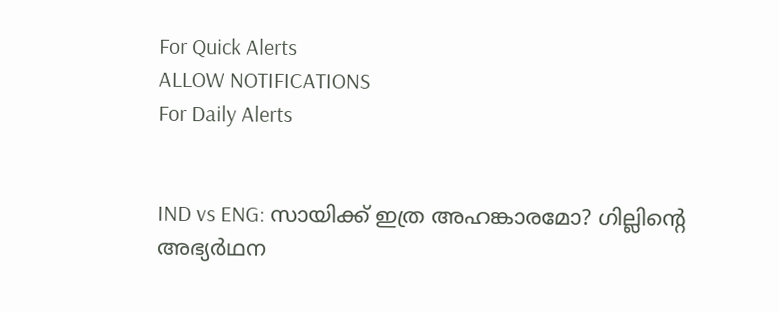For Quick Alerts
ALLOW NOTIFICATIONS
For Daily Alerts


IND vs ENG: സായിക്ക് ഇത്ര അഹങ്കാരമോ? ഗില്ലിന്റെ അഭ്യര്‍ഥന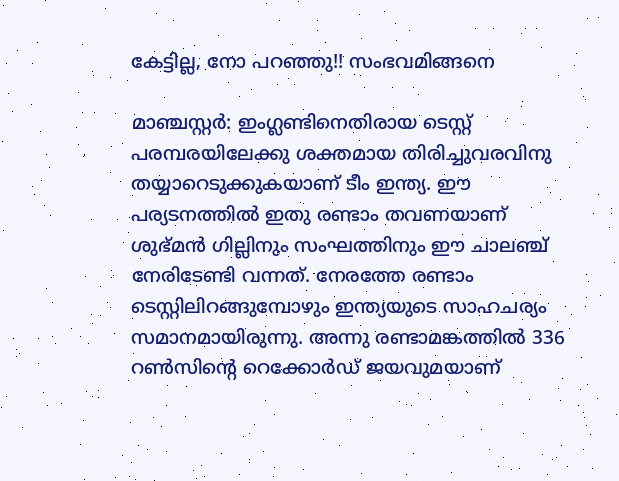കേട്ടില്ല, നോ പറഞ്ഞു!! സംഭവമിങ്ങനെ

മാഞ്ചസ്റ്റര്‍: ഇംഗ്ലണ്ടിനെതിരായ ടെസ്റ്റ് പരമ്പരയിലേക്കു ശക്തമായ തിരിച്ചുവരവിനു തയ്യാറെടുക്കുകയാണ് ടീം ഇന്ത്യ. ഈ പര്യടനത്തില്‍ ഇതു രണ്ടാം തവണയാണ് ശുഭ്മന്‍ ഗില്ലിനും സംഘത്തിനും ഈ ചാലഞ്ച് നേരിടേണ്ടി വന്നത്. നേരത്തേ രണ്ടാം ടെസ്റ്റിലിറങ്ങുമ്പോഴും ഇന്ത്യയുടെ സാഹചര്യം സമാനമായിരുന്നു. അന്നു രണ്ടാമങ്കത്തില്‍ 336 റണ്‍സിന്റെ റെക്കോര്‍ഡ് ജയവുമയാണ്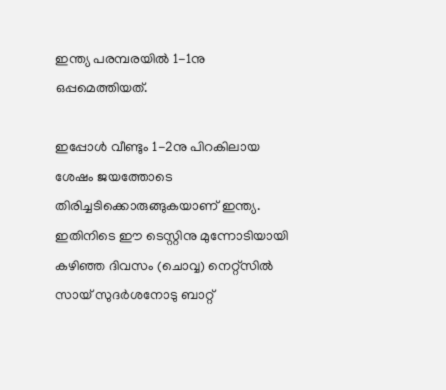ഇന്ത്യ പരമ്പരയില്‍ 1-1നു ഒപ്പമെത്തിയത്.

ഇപ്പോള്‍ വീണ്ടും 1-2നു പിറകിലായ ശേഷം ജയത്തോടെ തിരിച്ചടിക്കൊരുങ്ങുകയാണ് ഇന്ത്യ. ഇതിനിടെ ഈ ടെസ്റ്റിനു മുന്നോടിയായി കഴിഞ്ഞ ദിവസം (ചൊവ്വ) നെറ്റ്‌സില്‍ സായ് സുദര്‍ശനോടു ബാറ്റ്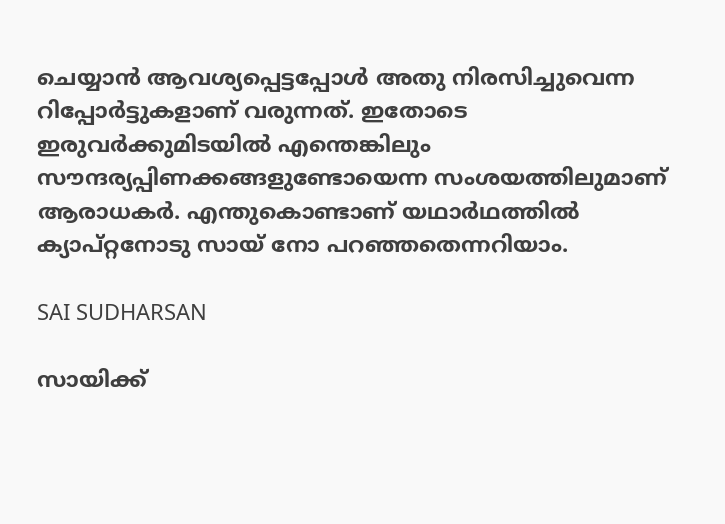ചെയ്യാന്‍ ആവശ്യപ്പെട്ടപ്പോള്‍ അതു നിരസിച്ചുവെന്ന റിപ്പോര്‍ട്ടുകളാണ് വരുന്നത്. ഇതോടെ ഇരുവര്‍ക്കുമിടയില്‍ എന്തെങ്കിലും സൗന്ദര്യപ്പിണക്കങ്ങളുണ്ടോയെന്ന സംശയത്തിലുമാണ് ആരാധകര്‍. എന്തുകൊണ്ടാണ് യഥാര്‍ഥത്തില്‍ ക്യാപ്റ്റനോടു സായ് നോ പറഞ്ഞതെന്നറിയാം.

SAI SUDHARSAN

സായിക്ക്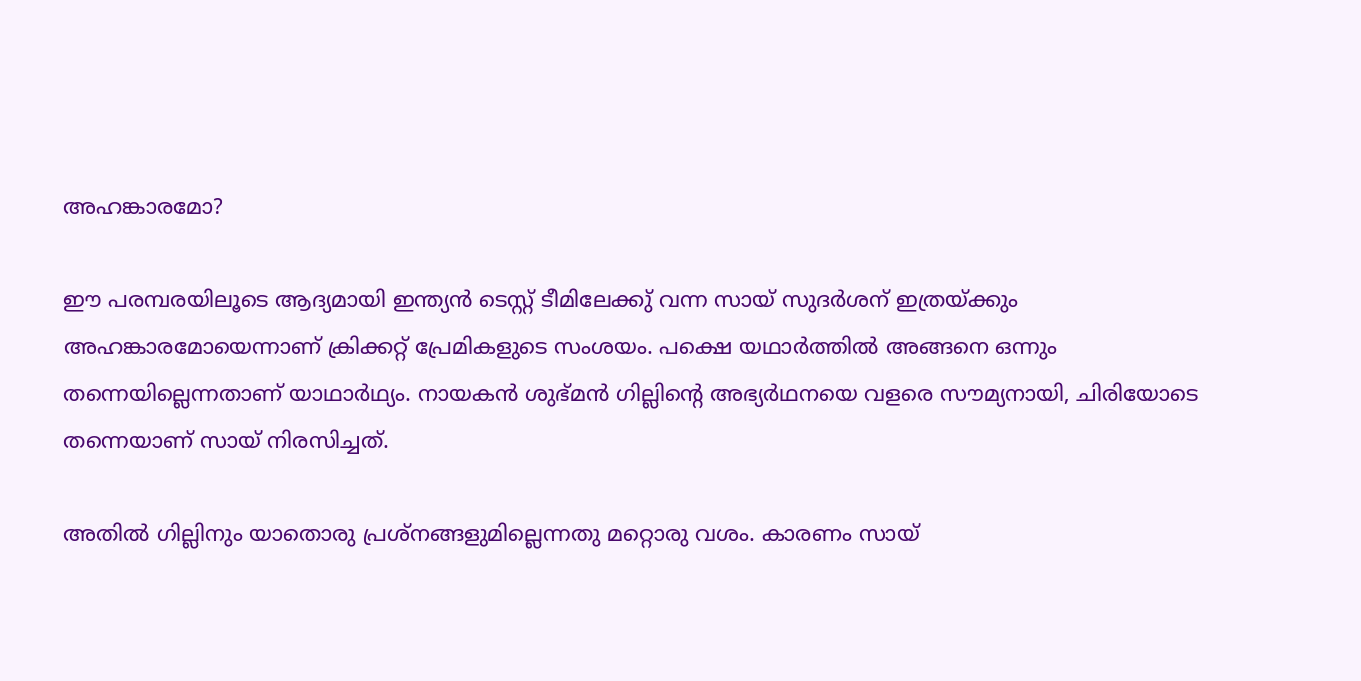അഹങ്കാരമോ?

ഈ പരമ്പരയിലൂടെ ആദ്യമായി ഇന്ത്യന്‍ ടെസ്റ്റ് ടീമിലേക്കു് വന്ന സായ് സുദര്‍ശന് ഇത്രയ്ക്കും അഹങ്കാരമോയെന്നാണ് ക്രിക്കറ്റ് പ്രേമികളുടെ സംശയം. പക്ഷെ യഥാര്‍ത്തില്‍ അങ്ങനെ ഒന്നും തന്നെയില്ലെന്നതാണ് യാഥാര്‍ഥ്യം. നായകന്‍ ശുഭ്മന്‍ ഗില്ലിന്റെ അഭ്യര്‍ഥനയെ വളരെ സൗമ്യനായി, ചിരിയോടെ തന്നെയാണ് സായ് നിരസിച്ചത്.

അതില്‍ ഗില്ലിനും യാതൊരു പ്രശ്‌നങ്ങളുമില്ലെന്നതു മറ്റൊരു വശം. കാരണം സായ്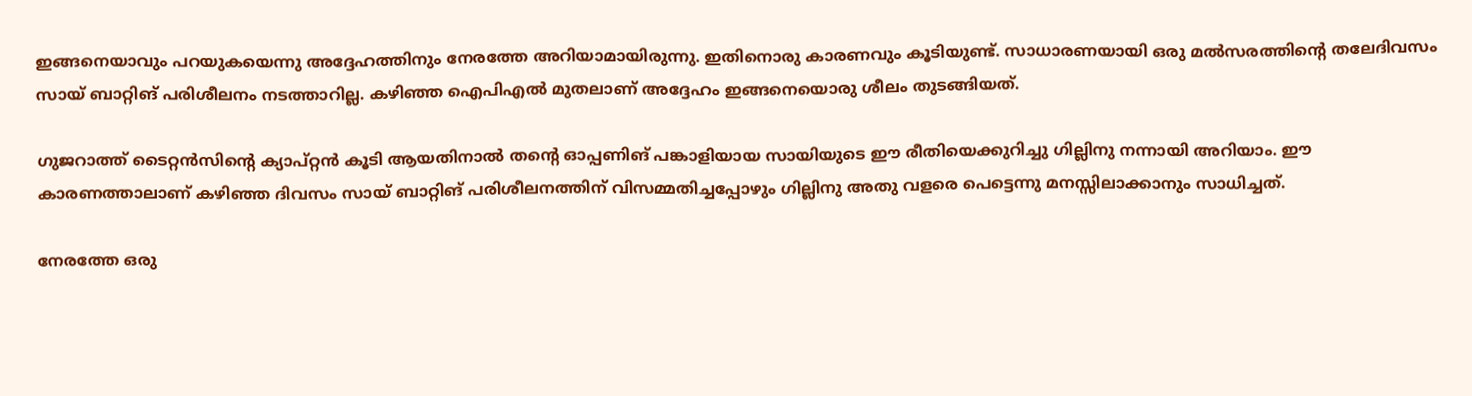ഇങ്ങനെയാവും പറയുകയെന്നു അദ്ദേഹത്തിനും നേരത്തേ അറിയാമായിരുന്നു. ഇതിനൊരു കാരണവും കൂടിയുണ്ട്. സാധാരണയായി ഒരു മല്‍സരത്തിന്റെ തലേദിവസം സായ് ബാറ്റിങ് പരിശീലനം നടത്താറില്ല. കഴിഞ്ഞ ഐപിഎല്‍ മുതലാണ് അദ്ദേഹം ഇങ്ങനെയൊരു ശീലം തുടങ്ങിയത്.

ഗുജറാത്ത് ടൈറ്റന്‍സിന്റെ ക്യാപ്റ്റന്‍ കൂടി ആയതിനാല്‍ തന്റെ ഓപ്പണിങ് പങ്കാളിയായ സായിയുടെ ഈ രീതിയെക്കുറിച്ചു ഗില്ലിനു നന്നായി അറിയാം. ഈ കാരണത്താലാണ് കഴിഞ്ഞ ദിവസം സായ് ബാറ്റിങ് പരിശീലനത്തിന് വിസമ്മതിച്ചപ്പോഴും ഗില്ലിനു അതു വളരെ പെട്ടെന്നു മനസ്സിലാക്കാനും സാധിച്ചത്.

നേരത്തേ ഒരു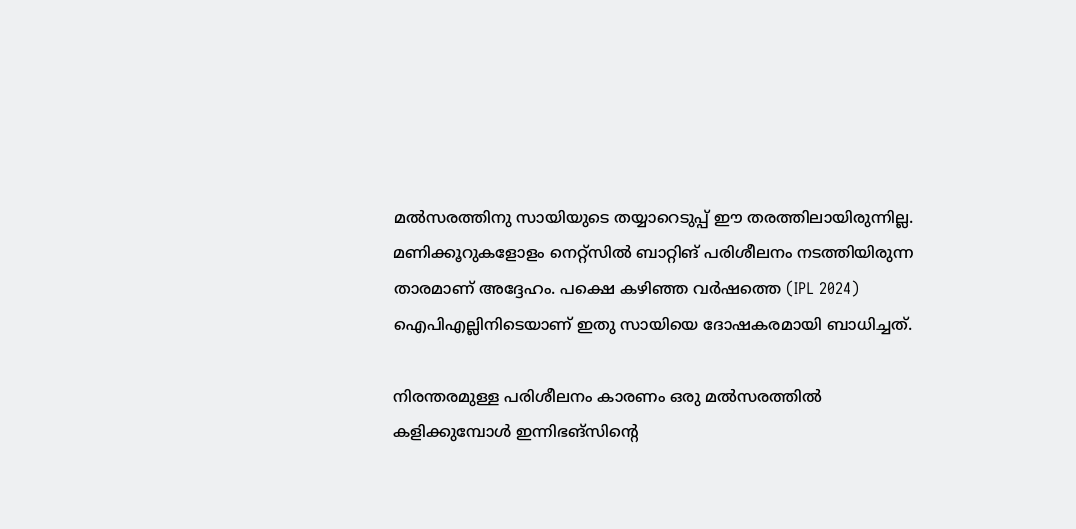മല്‍സരത്തിനു സായിയുടെ തയ്യാറെടുപ്പ് ഈ തരത്തിലായിരുന്നില്ല. മണിക്കൂറുകളോളം നെറ്റ്‌സില്‍ ബാറ്റിങ് പരിശീലനം നടത്തിയിരുന്ന താരമാണ് അദ്ദേഹം. പക്ഷെ കഴിഞ്ഞ വര്‍ഷത്തെ (IPL 2024) ഐപിഎല്ലിനിടെയാണ് ഇതു സായിയെ ദോഷകരമായി ബാധിച്ചത്.

നിരന്തരമുള്ള പരിശീലനം കാരണം ഒരു മല്‍സരത്തില്‍ കളിക്കുമ്പോള്‍ ഇന്നിഭങ്‌സിന്റെ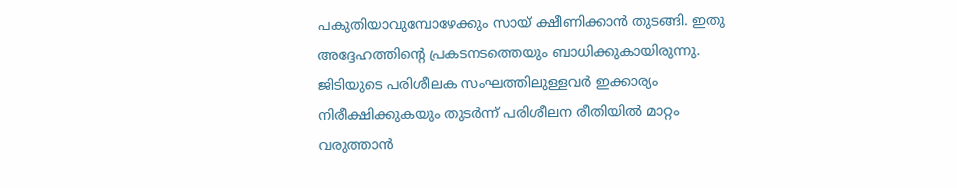പകുതിയാവുമ്പോഴേക്കും സായ് ക്ഷീണിക്കാന്‍ തുടങ്ങി. ഇതു അദ്ദേഹത്തിന്റെ പ്രകടനടത്തെയും ബാധിക്കുകായിരുന്നു. ജിടിയുടെ പരിശീലക സംഘത്തിലുള്ളവര്‍ ഇക്കാര്യം നിരീക്ഷിക്കുകയും തുടര്‍ന്ന് പരിശീലന രീതിയില്‍ മാറ്റം വരുത്താന്‍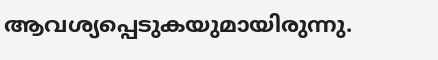ആവശ്യപ്പെടുകയുമായിരുന്നു.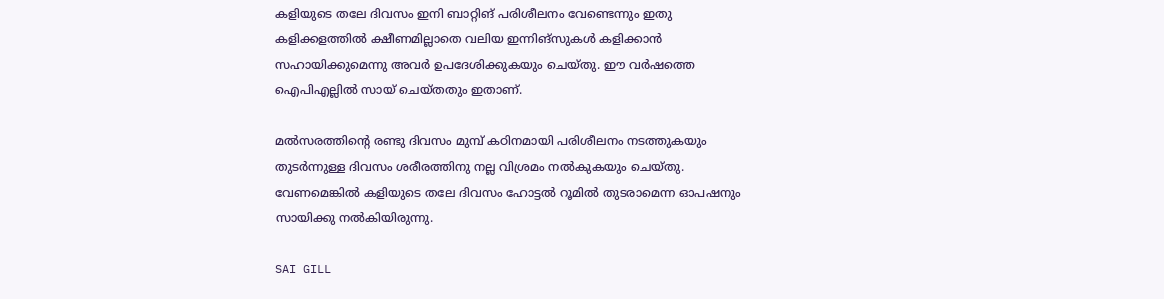കളിയുടെ തലേ ദിവസം ഇനി ബാറ്റിങ് പരിശീലനം വേണ്ടെന്നും ഇതു കളിക്കളത്തില്‍ ക്ഷീണമില്ലാതെ വലിയ ഇന്നിങ്‌സുകള്‍ കളിക്കാന്‍ സഹായിക്കുമെന്നു അവര്‍ ഉപദേശിക്കുകയും ചെയ്തു. ഈ വര്‍ഷത്തെ ഐപിഎല്ലില്‍ സായ് ചെയ്തതും ഇതാണ്.

മല്‍സരത്തിന്റെ രണ്ടു ദിവസം മുമ്പ് കഠിനമായി പരിശീലനം നടത്തുകയും തുടര്‍ന്നുള്ള ദിവസം ശരീരത്തിനു നല്ല വിശ്രമം നല്‍കുകയും ചെയ്തു. വേണമെങ്കില്‍ കളിയുടെ തലേ ദിവസം ഹോട്ടല്‍ റൂമില്‍ തുടരാമെന്ന ഓപഷനും സായിക്കു നല്‍കിയിരുന്നു.

SAI GILL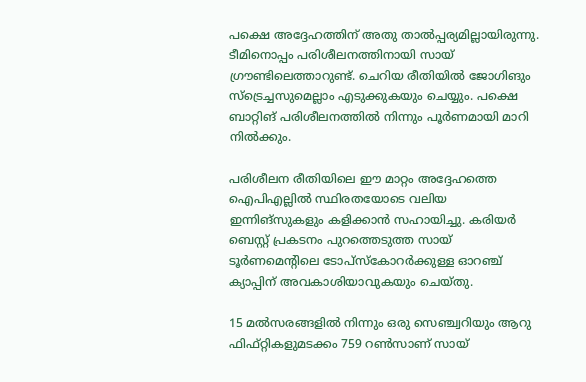പക്ഷെ അദ്ദേഹത്തിന് അതു താല്‍പ്പര്യമില്ലായിരുന്നു. ടീമിനൊപ്പം പരിശീലനത്തിനായി സായ് ഗ്രൗണ്ടിലെത്താറുണ്ട്. ചെറിയ രീതിയില്‍ ജോഗിങും സ്‌ട്രെച്ചസുമെല്ലാം എടുക്കുകയും ചെയ്യും. പക്ഷെ ബാറ്റിങ് പരിശീലനത്തില്‍ നിന്നും പൂര്‍ണമായി മാറി നില്‍ക്കും.

പരിശീലന രീതിയിലെ ഈ മാറ്റം അദ്ദേഹത്തെ ഐപിഎല്ലില്‍ സ്ഥിരതയോടെ വലിയ ഇന്നിങ്‌സുകളും കളിക്കാന്‍ സഹായിച്ചു. കരിയര്‍ ബെസ്റ്റ് പ്രകടനം പുറത്തെടുത്ത സായ് ടൂര്‍ണമെന്റിലെ ടോപ്‌സ്‌കോറര്‍ക്കുള്ള ഓറഞ്ച് ക്യാപ്പിന് അവകാശിയാവുകയും ചെയ്തു.

15 മല്‍സരങ്ങളില്‍ നിന്നും ഒരു സെഞ്ച്വറിയും ആറു ഫിഫ്റ്റികളുമടക്കം 759 റണ്‍സാണ് സായ്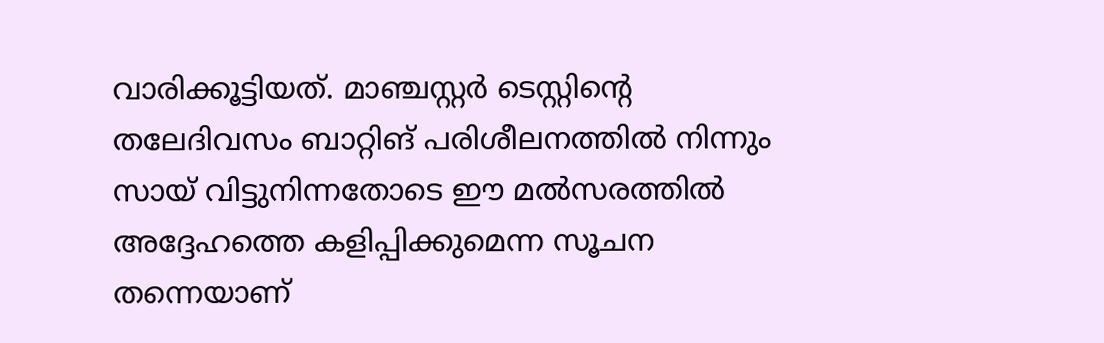വാരിക്കൂട്ടിയത്. മാഞ്ചസ്റ്റര്‍ ടെസ്റ്റിന്റെ തലേദിവസം ബാറ്റിങ് പരിശീലനത്തില്‍ നിന്നും സായ് വിട്ടുനിന്നതോടെ ഈ മല്‍സരത്തില്‍ അദ്ദേഹത്തെ കളിപ്പിക്കുമെന്ന സൂചന തന്നെയാണ്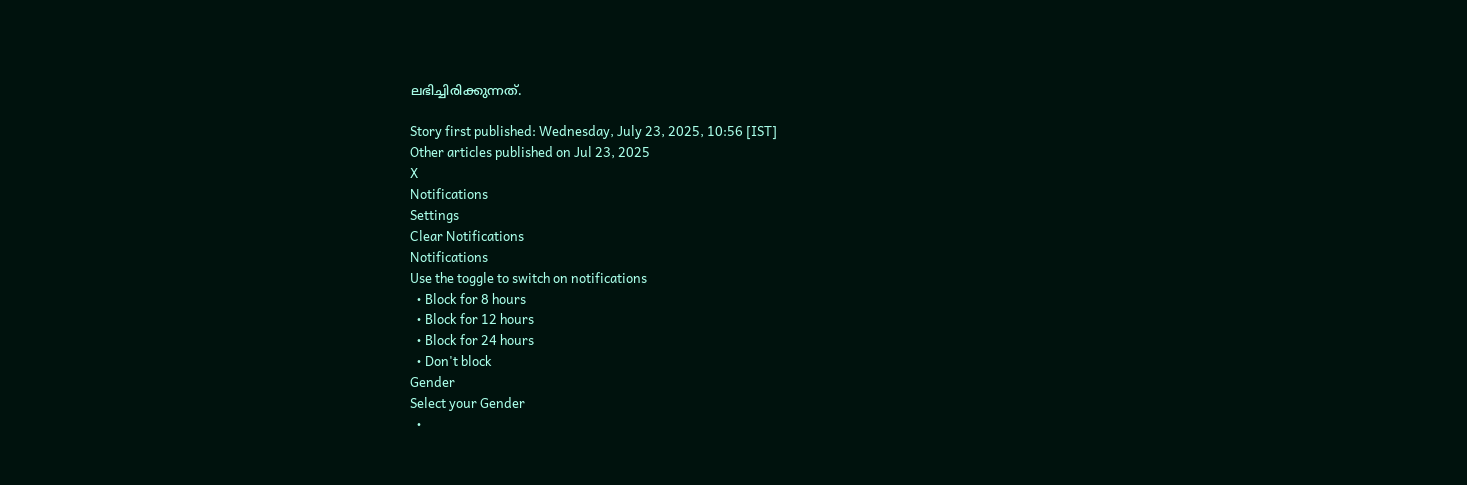ലഭിച്ചിരിക്കുന്നത്.

Story first published: Wednesday, July 23, 2025, 10:56 [IST]
Other articles published on Jul 23, 2025
X
Notifications
Settings
Clear Notifications
Notifications
Use the toggle to switch on notifications
  • Block for 8 hours
  • Block for 12 hours
  • Block for 24 hours
  • Don't block
Gender
Select your Gender
  •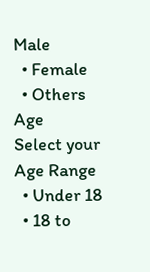Male
  • Female
  • Others
Age
Select your Age Range
  • Under 18
  • 18 to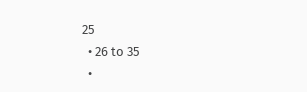25
  • 26 to 35
  •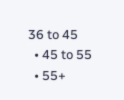36 to 45
  • 45 to 55
  • 55+